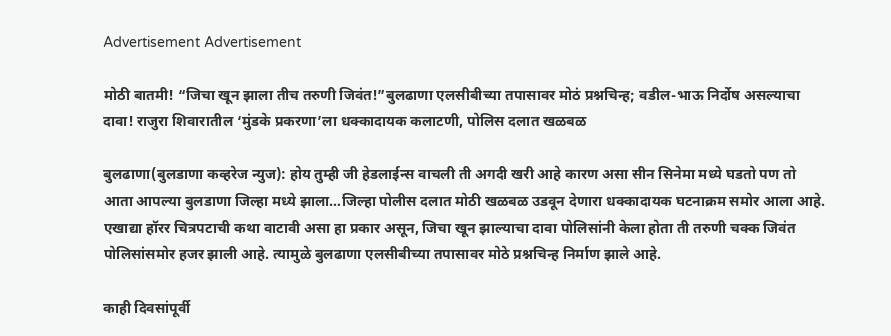Advertisement Advertisement

मोठी बातमी! “जिचा खून झाला तीच तरुणी जिवंत!”बुलढाणा एलसीबीच्या तपासावर मोठं प्रश्नचिन्ह; वडील-भाऊ निर्दोष असल्याचा दावा! राजुरा शिवारातील ‘मुंडके प्रकरणा’ला धक्कादायक कलाटणी, पोलिस दलात खळबळ

बुलढाणा(बुलडाणा कव्हरेज न्युज): होय तुम्ही जी हेडलाईन्स वाचली ती अगदी खरी आहे कारण असा सीन सिनेमा मध्ये घडतो पण तो आता आपल्या बुलडाणा जिल्हा मध्ये झाला…जिल्हा पोलीस दलात मोठी खळबळ उडवून देणारा धक्कादायक घटनाक्रम समोर आला आहे. एखाद्या हॉरर चित्रपटाची कथा वाटावी असा हा प्रकार असून, जिचा खून झाल्याचा दावा पोलिसांनी केला होता ती तरुणी चक्क जिवंत पोलिसांसमोर हजर झाली आहे. त्यामुळे बुलढाणा एलसीबीच्या तपासावर मोठे प्रश्नचिन्ह निर्माण झाले आहे.

काही दिवसांपूर्वी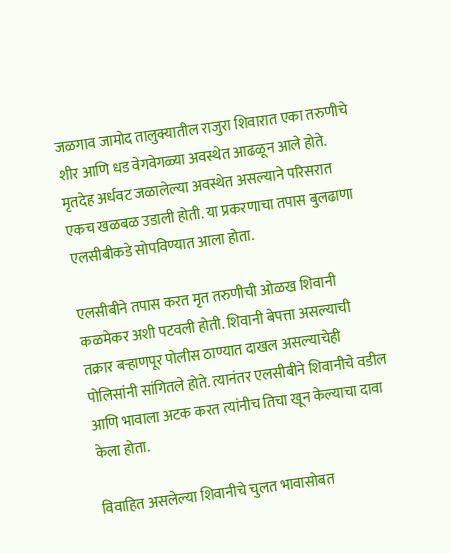जळगाव जामोद तालुक्यातील राजुरा शिवारात एका तरुणीचे शीर आणि धड वेगवेगळ्या अवस्थेत आढळून आले होते. मृतदेह अर्धवट जळालेल्या अवस्थेत असल्याने परिसरात एकच खळबळ उडाली होती. या प्रकरणाचा तपास बुलढाणा एलसीबीकडे सोपविण्यात आला होता.

एलसीबीने तपास करत मृत तरुणीची ओळख शिवानी कळमेकर अशी पटवली होती. शिवानी बेपत्ता असल्याची तक्रार बऱ्हाणपूर पोलीस ठाण्यात दाखल असल्याचेही पोलिसांनी सांगितले होते. त्यानंतर एलसीबीने शिवानीचे वडील आणि भावाला अटक करत त्यांनीच तिचा खून केल्याचा दावा केला होता.

विवाहित असलेल्या शिवानीचे चुलत भावासोबत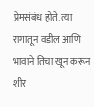प्रेमसंबंध होते. त्या रागातून वडील आणि भावाने तिचा खून करून शीर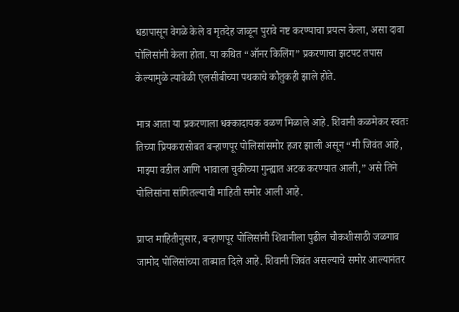धडापासून वेगळे केले व मृतदेह जाळून पुरावे नष्ट करण्याचा प्रयत्न केला, असा दावा पोलिसांनी केला होता. या कथित “ऑनर किलिंग” प्रकरणाचा झटपट तपास केल्यामुळे त्यावेळी एलसीबीच्या पथकाचे कौतुकही झाले होते.

मात्र आता या प्रकरणाला धक्कादायक वळण मिळाले आहे. शिवानी कळमेकर स्वतः तिच्या प्रियकरासोबत बऱ्हाणपूर पोलिसांसमोर हजर झाली असून “मी जिवंत आहे, माझ्या वडील आणि भावाला चुकीच्या गुन्ह्यात अटक करण्यात आली,” असे तिने पोलिसांना सांगितल्याची माहिती समोर आली आहे.

प्राप्त माहितीनुसार, बऱ्हाणपूर पोलिसांनी शिवानीला पुढील चौकशीसाठी जळगाव जामोद पोलिसांच्या ताब्यात दिले आहे. शिवानी जिवंत असल्याचे समोर आल्यानंतर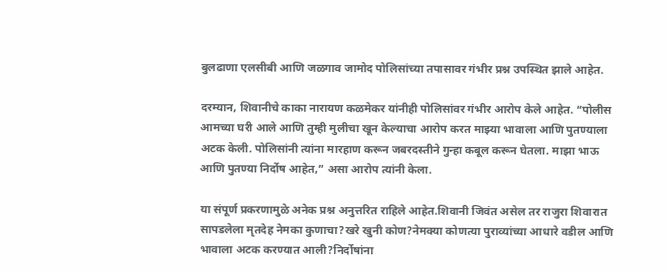बुलढाणा एलसीबी आणि जळगाव जामोद पोलिसांच्या तपासावर गंभीर प्रश्न उपस्थित झाले आहेत.

दरम्यान, शिवानीचे काका नारायण कळमेकर यांनीही पोलिसांवर गंभीर आरोप केले आहेत. “पोलीस आमच्या घरी आले आणि तुम्ही मुलीचा खून केल्याचा आरोप करत माझ्या भावाला आणि पुतण्याला अटक केली. पोलिसांनी त्यांना मारहाण करून जबरदस्तीने गुन्हा कबूल करून घेतला. माझा भाऊ आणि पुतण्या निर्दोष आहेत,” असा आरोप त्यांनी केला.

या संपूर्ण प्रकरणामुळे अनेक प्रश्न अनुत्तरित राहिले आहेत.शिवानी जिवंत असेल तर राजुरा शिवारात सापडलेला मृतदेह नेमका कुणाचा?खरे खुनी कोण?नेमक्या कोणत्या पुराव्यांच्या आधारे वडील आणि भावाला अटक करण्यात आली?निर्दोषांना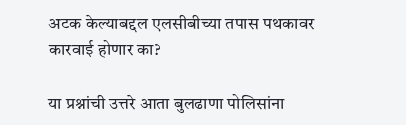अटक केल्याबद्दल एलसीबीच्या तपास पथकावर कारवाई होणार का?

या प्रश्नांची उत्तरे आता बुलढाणा पोलिसांना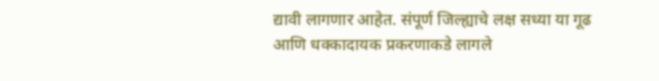द्यावी लागणार आहेत. संपूर्ण जिल्ह्याचे लक्ष सध्या या गूढ आणि धक्कादायक प्रकरणाकडे लागले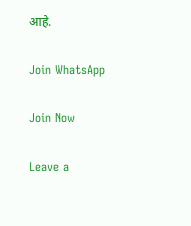आहे.

Join WhatsApp

Join Now

Leave a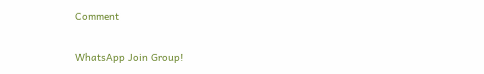Comment

WhatsApp Join Group!